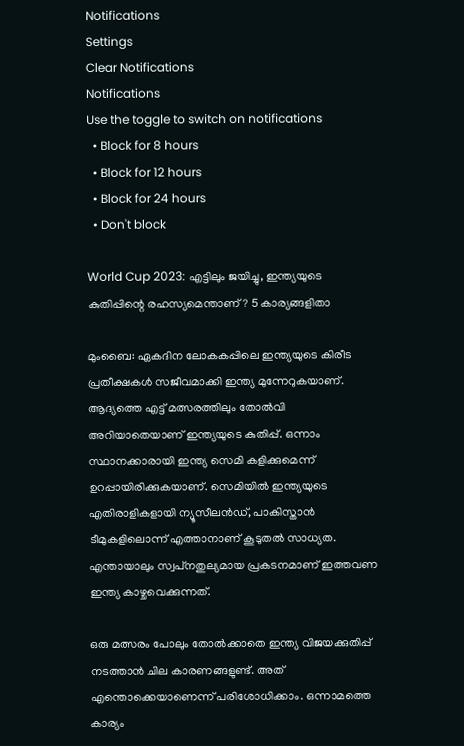Notifications
Settings
Clear Notifications
Notifications
Use the toggle to switch on notifications
  • Block for 8 hours
  • Block for 12 hours
  • Block for 24 hours
  • Don't block

World Cup 2023: എട്ടിലും ജയിച്ചു, ഇന്ത്യയുടെ കുതിപ്പിന്റെ രഹസ്യമെന്താണ്? 5 കാര്യങ്ങളിതാ

മുംബൈ: ഏകദിന ലോകകപ്പിലെ ഇന്ത്യയുടെ കിരീട പ്രതീക്ഷകള്‍ സജീവമാക്കി ഇന്ത്യ മുന്നേറുകയാണ്. ആദ്യത്തെ എട്ട് മത്സരത്തിലും തോല്‍വി അറിയാതെയാണ് ഇന്ത്യയുടെ കുതിപ്പ്. ഒന്നാം സ്ഥാനക്കാരായി ഇന്ത്യ സെമി കളിക്കുമെന്ന് ഉറപ്പായിരിക്കുകയാണ്. സെമിയില്‍ ഇന്ത്യയുടെ എതിരാളികളായി ന്യൂസീലന്‍ഡ്, പാകിസ്താന്‍ ടീമുകളിലൊന്ന് എത്താനാണ് കൂടുതല്‍ സാധ്യത. എന്തായാലും സ്വപ്‌നതുല്യമായ പ്രകടനമാണ് ഇത്തവണ ഇന്ത്യ കാഴ്ചവെക്കുന്നത്.

ഒരു മത്സരം പോലും തോല്‍ക്കാതെ ഇന്ത്യ വിജയക്കുതിപ്പ് നടത്താന്‍ ചില കാരണങ്ങളുണ്ട്. അത് എന്തൊക്കെയാണെന്ന് പരിശോധിക്കാം. ഒന്നാമത്തെ കാര്യം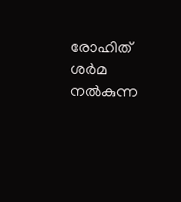രോഹിത് ശര്‍മ നല്‍കുന്ന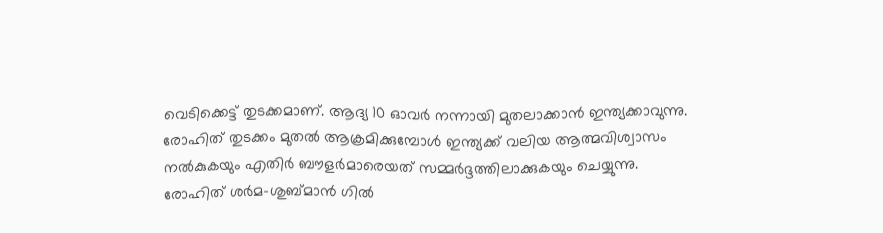വെടിക്കെട്ട് തുടക്കമാണ്. ആദ്യ 10 ഓവര്‍ നന്നായി മുതലാക്കാന്‍ ഇന്ത്യക്കാവുന്നു. രോഹിത് തുടക്കം മുതല്‍ ആക്രമിക്കുമ്പോള്‍ ഇന്ത്യക്ക് വലിയ ആത്മവിശ്വാസം നല്‍കുകയും എതിര്‍ ബൗളര്‍മാരെയത് സമ്മര്‍ദ്ദത്തിലാക്കുകയും ചെയ്യുന്നു. രോഹിത് ശര്‍മ-ശുബ്മാന്‍ ഗില്‍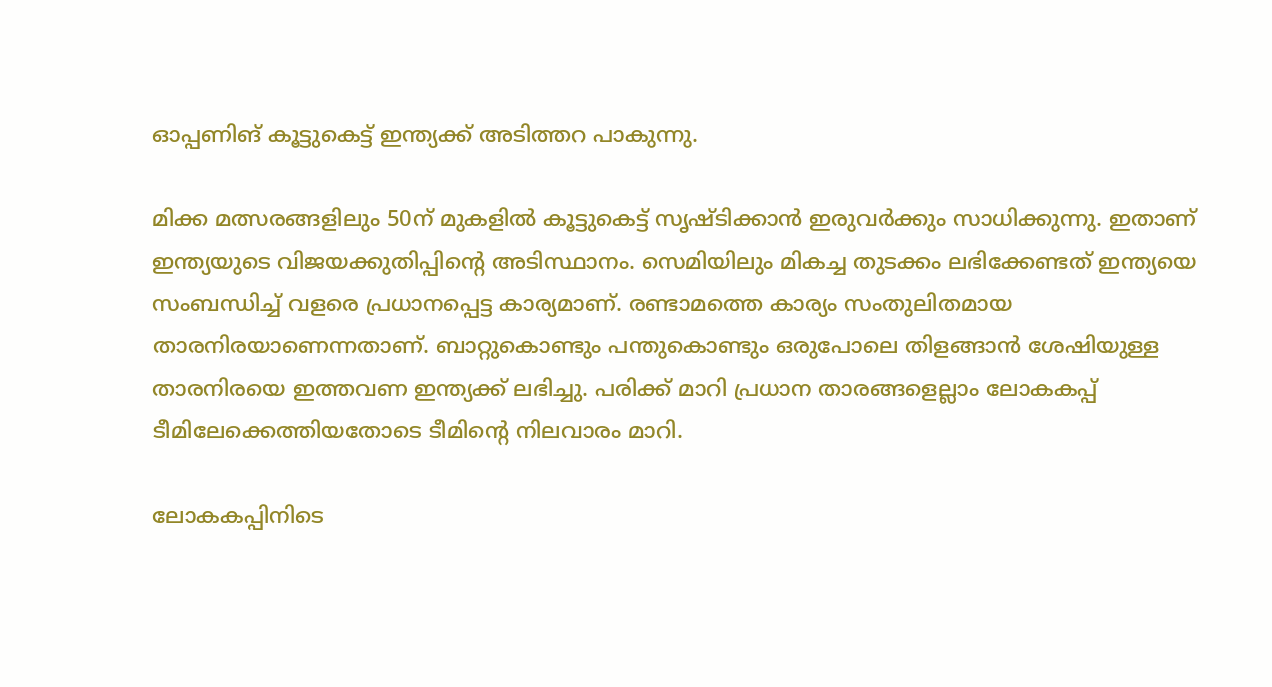ഓപ്പണിങ് കൂട്ടുകെട്ട് ഇന്ത്യക്ക് അടിത്തറ പാകുന്നു.

മിക്ക മത്സരങ്ങളിലും 50ന് മുകളില്‍ കൂട്ടുകെട്ട് സൃഷ്ടിക്കാന്‍ ഇരുവര്‍ക്കും സാധിക്കുന്നു. ഇതാണ് ഇന്ത്യയുടെ വിജയക്കുതിപ്പിന്റെ അടിസ്ഥാനം. സെമിയിലും മികച്ച തുടക്കം ലഭിക്കേണ്ടത് ഇന്ത്യയെ സംബന്ധിച്ച് വളരെ പ്രധാനപ്പെട്ട കാര്യമാണ്. രണ്ടാമത്തെ കാര്യം സംതുലിതമായ താരനിരയാണെന്നതാണ്. ബാറ്റുകൊണ്ടും പന്തുകൊണ്ടും ഒരുപോലെ തിളങ്ങാന്‍ ശേഷിയുള്ള താരനിരയെ ഇത്തവണ ഇന്ത്യക്ക് ലഭിച്ചു. പരിക്ക് മാറി പ്രധാന താരങ്ങളെല്ലാം ലോകകപ്പ് ടീമിലേക്കെത്തിയതോടെ ടീമിന്റെ നിലവാരം മാറി.

ലോകകപ്പിനിടെ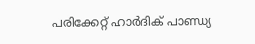പരിക്കേറ്റ് ഹാര്‍ദിക് പാണ്ഡ്യ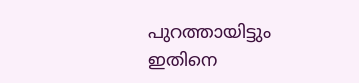പുറത്തായിട്ടും ഇതിനെ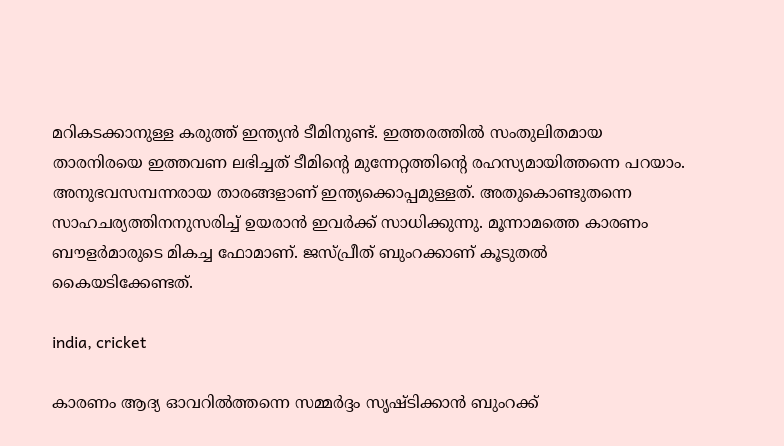മറികടക്കാനുള്ള കരുത്ത് ഇന്ത്യന്‍ ടീമിനുണ്ട്. ഇത്തരത്തില്‍ സംതുലിതമായ താരനിരയെ ഇത്തവണ ലഭിച്ചത് ടീമിന്റെ മുന്നേറ്റത്തിന്റെ രഹസ്യമായിത്തന്നെ പറയാം. അനുഭവസമ്പന്നരായ താരങ്ങളാണ് ഇന്ത്യക്കൊപ്പമുള്ളത്. അതുകൊണ്ടുതന്നെ സാഹചര്യത്തിനനുസരിച്ച് ഉയരാന്‍ ഇവര്‍ക്ക് സാധിക്കുന്നു. മൂന്നാമത്തെ കാരണം ബൗളര്‍മാരുടെ മികച്ച ഫോമാണ്. ജസ്പ്രീത് ബുംറക്കാണ് കൂടുതല്‍ കൈയടിക്കേണ്ടത്.

india, cricket

കാരണം ആദ്യ ഓവറില്‍ത്തന്നെ സമ്മര്‍ദ്ദം സൃഷ്ടിക്കാന്‍ ബുംറക്ക്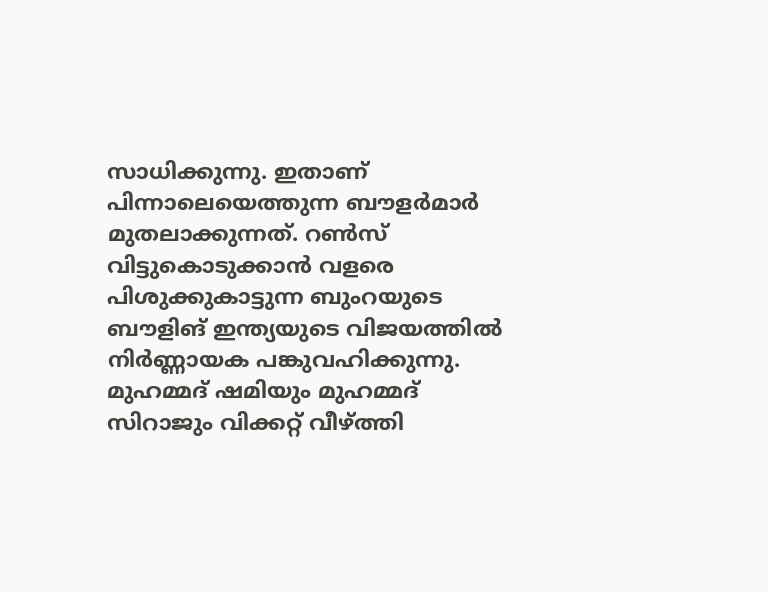സാധിക്കുന്നു. ഇതാണ് പിന്നാലെയെത്തുന്ന ബൗളര്‍മാര്‍ മുതലാക്കുന്നത്. റണ്‍സ് വിട്ടുകൊടുക്കാന്‍ വളരെ പിശുക്കുകാട്ടുന്ന ബുംറയുടെ ബൗളിങ് ഇന്ത്യയുടെ വിജയത്തില്‍ നിര്‍ണ്ണായക പങ്കുവഹിക്കുന്നു. മുഹമ്മദ് ഷമിയും മുഹമ്മദ് സിറാജും വിക്കറ്റ് വീഴ്ത്തി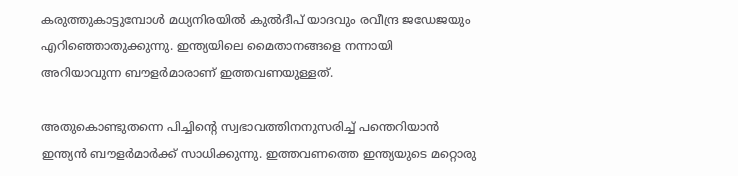കരുത്തുകാട്ടുമ്പോള്‍ മധ്യനിരയില്‍ കുല്‍ദീപ് യാദവും രവീന്ദ്ര ജഡേജയും എറിഞ്ഞൊതുക്കുന്നു. ഇന്ത്യയിലെ മൈതാനങ്ങളെ നന്നായി അറിയാവുന്ന ബൗളര്‍മാരാണ് ഇത്തവണയുള്ളത്.

അതുകൊണ്ടുതന്നെ പിച്ചിന്റെ സ്വഭാവത്തിനനുസരിച്ച് പന്തെറിയാന്‍ ഇന്ത്യന്‍ ബൗളര്‍മാര്‍ക്ക് സാധിക്കുന്നു. ഇത്തവണത്തെ ഇന്ത്യയുടെ മറ്റൊരു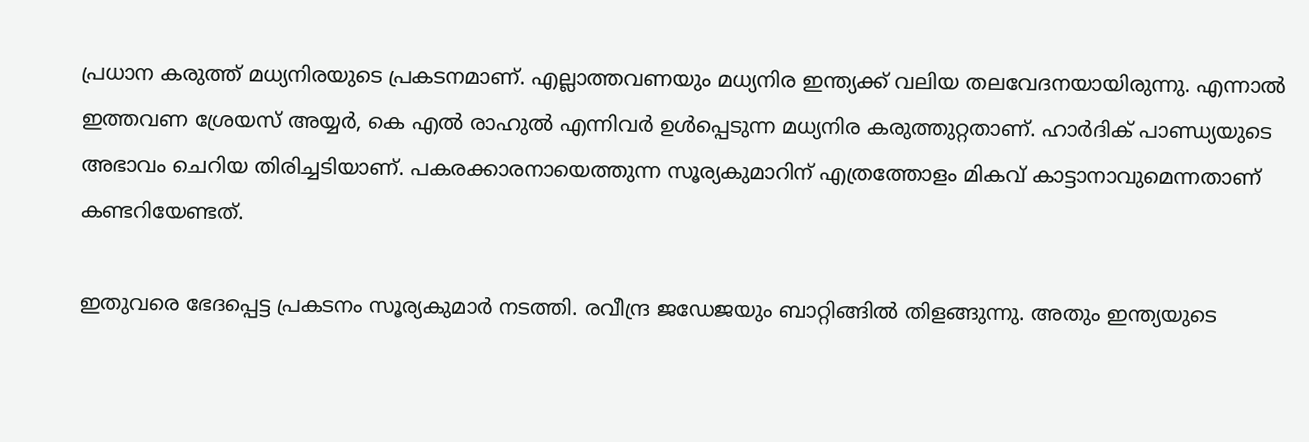പ്രധാന കരുത്ത് മധ്യനിരയുടെ പ്രകടനമാണ്. എല്ലാത്തവണയും മധ്യനിര ഇന്ത്യക്ക് വലിയ തലവേദനയായിരുന്നു. എന്നാല്‍ ഇത്തവണ ശ്രേയസ് അയ്യര്‍, കെ എല്‍ രാഹുല്‍ എന്നിവര്‍ ഉള്‍പ്പെടുന്ന മധ്യനിര കരുത്തുറ്റതാണ്. ഹാര്‍ദിക് പാണ്ഡ്യയുടെ അഭാവം ചെറിയ തിരിച്ചടിയാണ്. പകരക്കാരനായെത്തുന്ന സൂര്യകുമാറിന് എത്രത്തോളം മികവ് കാട്ടാനാവുമെന്നതാണ് കണ്ടറിയേണ്ടത്.

ഇതുവരെ ഭേദപ്പെട്ട പ്രകടനം സൂര്യകുമാര്‍ നടത്തി. രവീന്ദ്ര ജഡേജയും ബാറ്റിങ്ങില്‍ തിളങ്ങുന്നു. അതും ഇന്ത്യയുടെ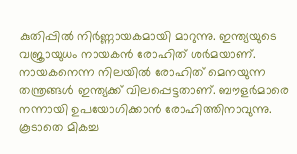കുതിപ്പില്‍ നിര്‍ണ്ണായകമായി മാറുന്നു. ഇന്ത്യയുടെ വജ്രായുധം നായകന്‍ രോഹിത് ശര്‍മയാണ്. നായകനെന്ന നിലയില്‍ രോഹിത് മെനയുന്ന തന്ത്രങ്ങള്‍ ഇന്ത്യക്ക് വിലപ്പെട്ടതാണ്. ബൗളര്‍മാരെ നന്നായി ഉപയോഗിക്കാന്‍ രോഹിത്തിനാവുന്നു. കൂടാതെ മികച്ച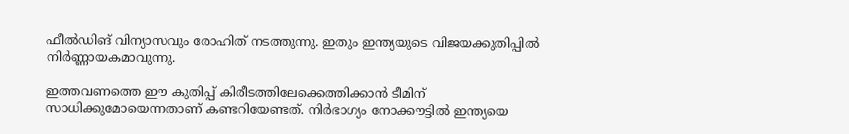ഫീല്‍ഡിങ് വിന്യാസവും രോഹിത് നടത്തുന്നു. ഇതും ഇന്ത്യയുടെ വിജയക്കുതിപ്പില്‍ നിര്‍ണ്ണായകമാവുന്നു.

ഇത്തവണത്തെ ഈ കുതിപ്പ് കിരീടത്തിലേക്കെത്തിക്കാന്‍ ടീമിന് സാധിക്കുമോയെന്നതാണ് കണ്ടറിയേണ്ടത്. നിര്‍ഭാഗ്യം നോക്കൗട്ടില്‍ ഇന്ത്യയെ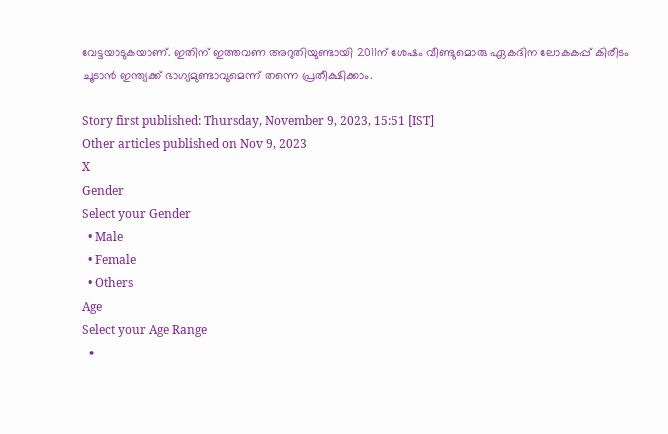വേട്ടയാടുകയാണ്. ഇതിന് ഇത്തവണ അറുതിയുണ്ടായി 2011ന് ശേഷം വീണ്ടുമൊരു ഏകദിന ലോകകപ്പ് കിരീടം ചൂടാന്‍ ഇന്ത്യക്ക് ഭാഗ്യമുണ്ടാവുമെന്ന് തന്നെ പ്രതീക്ഷിക്കാം.

Story first published: Thursday, November 9, 2023, 15:51 [IST]
Other articles published on Nov 9, 2023
X
Gender
Select your Gender
  • Male
  • Female
  • Others
Age
Select your Age Range
  •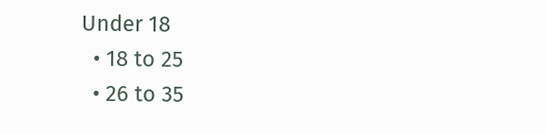Under 18
  • 18 to 25
  • 26 to 35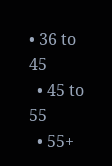• 36 to 45
  • 45 to 55
  • 55+